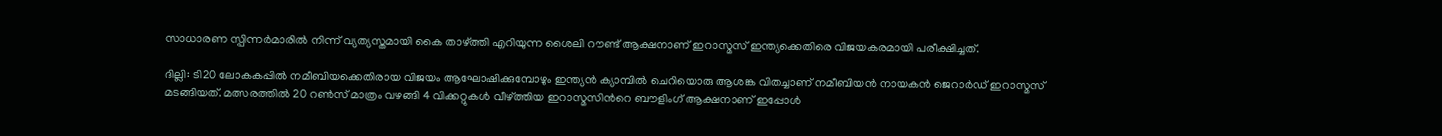സാധാരണ സ്പിന്നർമാരിൽ നിന്ന് വ്യത്യസ്തമായി കൈ താഴ്ത്തി എറിയുന്ന ശൈലി റൗണ്ട് ആക്ഷനാണ് ഇറാസ്മസ് ഇന്ത്യക്കെതിരെ വിജയകരമായി പരീക്ഷിച്ചത്.

ദില്ലി: ടി20 ലോകകപ്പിൽ നമീബിയക്കെതിരായ വിജയം ആഘോഷിക്കുമ്പോഴും ഇന്ത്യൻ ക്യാമ്പിൽ ചെറിയൊരു ആശങ്ക വിതച്ചാണ് നമീബിയൻ നായകൻ ജെറാര്‍ഡ് ഇറാസ്മസ് മടങ്ങിയത്. മത്സരത്തിൽ 20 റൺസ് മാത്രം വഴങ്ങി 4 വിക്കറ്റുകൾ വീഴ്ത്തിയ ഇറാസ്മസിന്‍റെ ബൗളിംഗ് ആക്ഷനാണ് ഇപ്പോൾ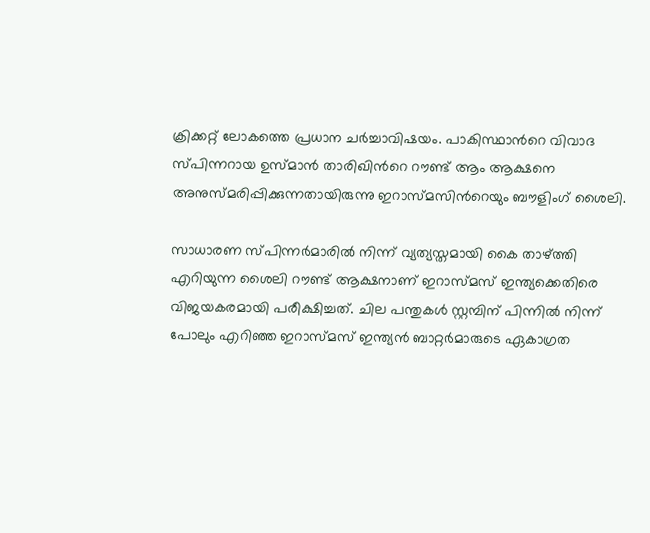ക്രിക്കറ്റ് ലോകത്തെ പ്രധാന ചർച്ചാവിഷയം. പാകിസ്ഥാന്‍റെ വിവാദ സ്പിന്നറായ ഉസ്മാൻ താരിഖിന്‍റെ റൗണ്ട് ആം ആക്ഷനെ അനുസ്മരിപ്പിക്കുന്നതായിരുന്നു ഇറാസ്മസിന്‍റെയും ബൗളിംഗ് ശൈലി.

സാധാരണ സ്പിന്നർമാരിൽ നിന്ന് വ്യത്യസ്തമായി കൈ താഴ്ത്തി എറിയുന്ന ശൈലി റൗണ്ട് ആക്ഷനാണ് ഇറാസ്മസ് ഇന്ത്യക്കെതിരെ വിജയകരമായി പരീക്ഷിച്ചത്. ചില പന്തുകൾ സ്റ്റമ്പിന് പിന്നിൽ നിന്ന് പോലും എറിഞ്ഞ ഇറാസ്മസ് ഇന്ത്യൻ ബാറ്റർമാരുടെ ഏകാഗ്രത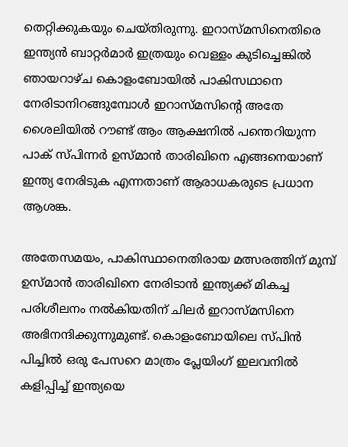തെറ്റിക്കുകയും ചെയ്തിരുന്നു. ഇറാസ്മസിനെതിരെ ഇന്ത്യൻ ബാറ്റര്‍മാര്‍ ഇത്രയും വെള്ളം കുടിച്ചെങ്കില്‍ ഞായറാഴ്ച കൊളംബോയില്‍ പാകിസഥാനെ നേരിടാനിറങ്ങുമ്പോള്‍ ഇറാസ്മസിന്‍റെ അതേ ശൈലിയില്‍ റൗണ്ട് ആം ആക്ഷനില്‍ പന്തെറിയുന്ന പാക് സ്പിന്നര്‍ ഉസ്മാന്‍ താരിഖിനെ എങ്ങനെയാണ് ഇന്ത്യ നേരിടുക എന്നതാണ് ആരാധകരുടെ പ്രധാന ആശങ്ക.

അതേസമയം, പാകിസ്ഥാനെതിരായ മത്സരത്തിന് മുമ്പ് ഉസ്മാന്‍ താരിഖിനെ നേരിടാന്‍ ഇന്ത്യക്ക് മികച്ച പരിശീലനം നല്‍കിയതിന് ചിലർ ഇറാസ്മസിനെ അഭിനന്ദിക്കുന്നുമുണ്ട്. കൊളംബോയിലെ സ്പിന്‍ പിച്ചില്‍ ഒരു പേസറെ മാത്രം പ്ലേയിംഗ് ഇലവനില്‍ കളിപ്പിച്ച് ഇന്ത്യയെ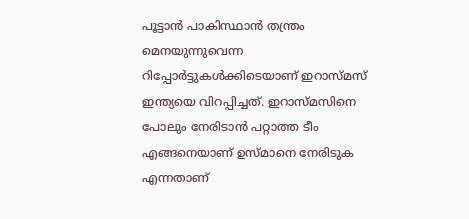പൂട്ടാന്‍ പാകിസ്ഥാന്‍ തന്ത്രം മെനയുന്നുവെന്ന റിപ്പോര്‍ട്ടുകള്‍ക്കിടെയാണ് ഇറാസ്മസ് ഇന്ത്യയെ വിറപ്പിച്ചത്. ഇറാസ്മസിനെ പോലും നേരിടാൻ പറ്റാത്ത ടീം എങ്ങനെയാണ് ഉസ്മാനെ നേരിടുക എന്നതാണ്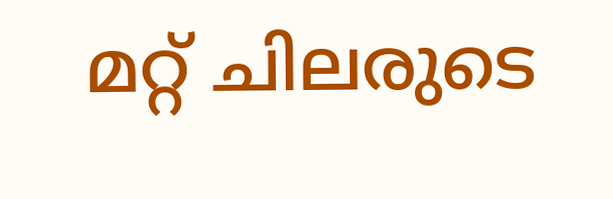മറ്റ് ചിലരുടെ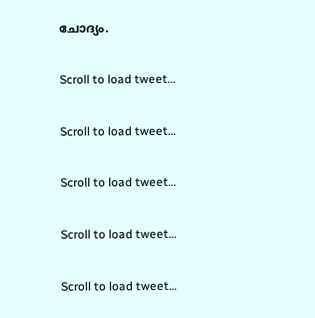ചോദ്യം.

Scroll to load tweet…

Scroll to load tweet…

Scroll to load tweet…

Scroll to load tweet…

Scroll to load tweet…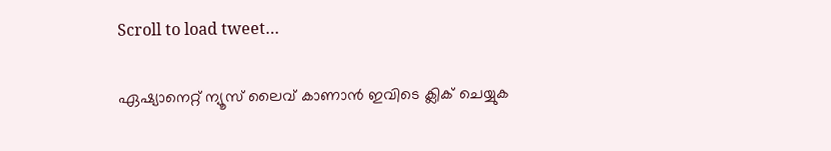Scroll to load tweet…

ഏഷ്യാനെറ്റ് ന്യൂസ് ലൈവ് കാണാന്‍ ഇവിടെ ക്ലിക് ചെയ്യുക